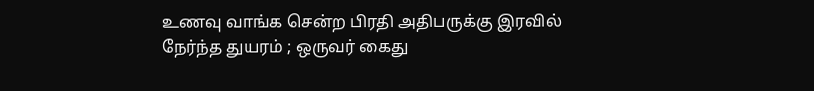உணவு வாங்க சென்ற பிரதி அதிபருக்கு இரவில் நேர்ந்த துயரம் ; ஒருவர் கைது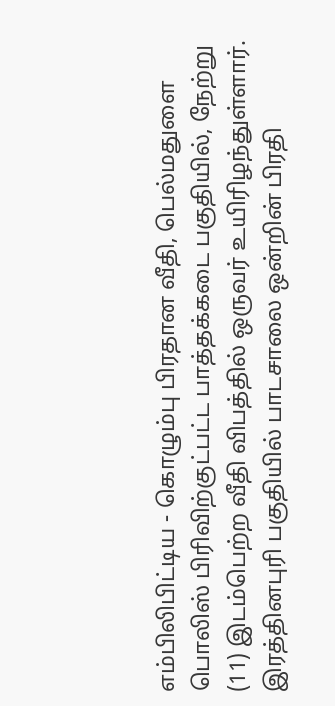எம்பிலிபிட்டிய - கொழும்பு பிரதான வீதி, பெல்மதுளை பொலிஸ் பிரிவிற்குட்பட்ட பாத்தக்கடை பகுதியில், நேற்று (11) இடம்பெற்ற வீதி விபத்தில் ஒருவர் உயிரிழந்துள்ளார்.
இரத்தினபுரி பகுதியில் பாடசாலை ஒன்றின் பிரதி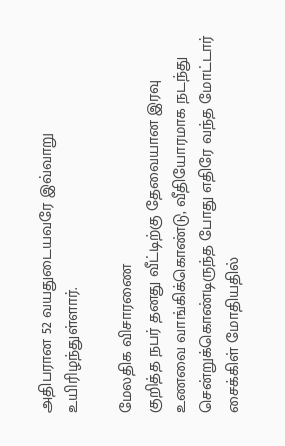அதிபரான 52 வயதுடையவரே இவ்வாறு உயிரிழந்துள்ளார்.

மேலதிக விசாரணை
குறித்த நபர் தனது வீட்டிற்கு தேவையான இரவு உணவை வாங்கிக்கொண்டு, வீதியோரமாக நடந்து சென்றுக்கொண்டிருந்த போது எதிரே வந்த மோட்டார் சைக்கிள் மோதியதில்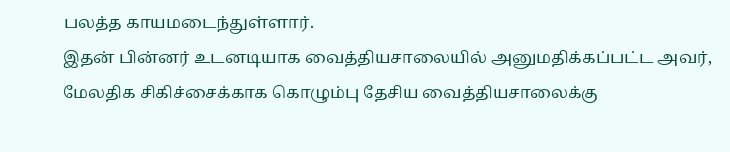பலத்த காயமடைந்துள்ளார்.
இதன் பின்னர் உடனடியாக வைத்தியசாலையில் அனுமதிக்கப்பட்ட அவர், மேலதிக சிகிச்சைக்காக கொழும்பு தேசிய வைத்தியசாலைக்கு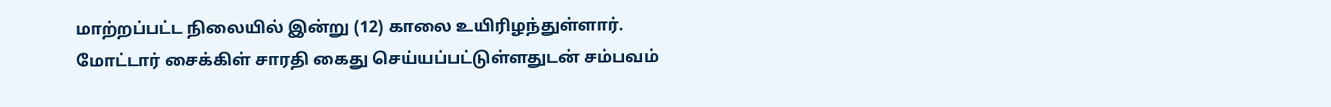மாற்றப்பட்ட நிலையில் இன்று (12) காலை உயிரிழந்துள்ளார்.
மோட்டார் சைக்கிள் சாரதி கைது செய்யப்பட்டுள்ளதுடன் சம்பவம்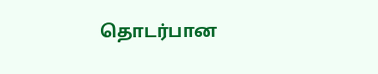தொடர்பான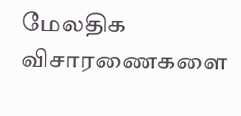மேலதிக விசாரணைகளை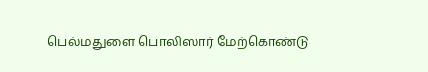பெல்மதுளை பொலிஸார் மேற்கொண்டு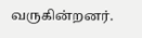வருகின்றனர்.